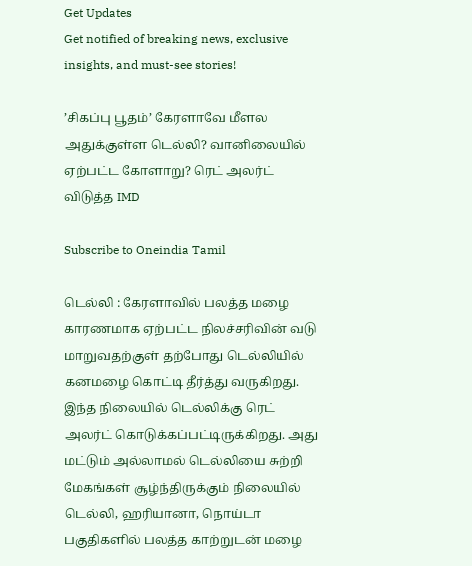Get Updates
Get notified of breaking news, exclusive insights, and must-see stories!

’சிகப்பு பூதம்’ கேரளாவே மீளல அதுக்குள்ள டெல்லி? வானிலையில் ஏற்பட்ட கோளாறு? ரெட் அலர்ட் விடுத்த IMD

Subscribe to Oneindia Tamil

டெல்லி : கேரளாவில் பலத்த மழை காரணமாக ஏற்பட்ட நிலச்சரிவின் வடு மாறுவதற்குள் தற்போது டெல்லியில் கனமழை கொட்டி தீர்த்து வருகிறது. இந்த நிலையில் டெல்லிக்கு ரெட் அலர்ட் கொடுக்கப்பட்டிருக்கிறது. அது மட்டும் அல்லாமல் டெல்லியை சுற்றி மேகங்கள் சூழ்ந்திருக்கும் நிலையில் டெல்லி, ஹரியானா, நொய்டா பகுதிகளில் பலத்த காற்றுடன் மழை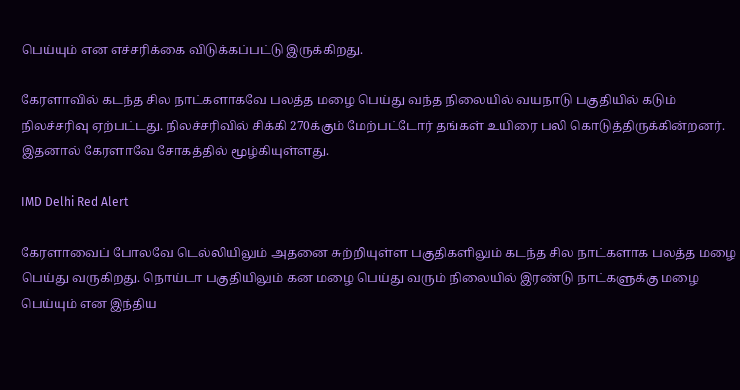பெய்யும் என எச்சரிக்கை விடுக்கப்பட்டு இருக்கிறது.

கேரளாவில் கடந்த சில நாட்களாகவே பலத்த மழை பெய்து வந்த நிலையில் வயநாடு பகுதியில் கடும் நிலச்சரிவு ஏற்பட்டது. நிலச்சரிவில் சிக்கி 270க்கும் மேற்பட்டோர் தங்கள் உயிரை பலி கொடுத்திருக்கின்றனர். இதனால் கேரளாவே சோகத்தில் மூழ்கியுள்ளது.

IMD Delhi Red Alert

கேரளாவைப் போலவே டெல்லியிலும் அதனை சுற்றியுள்ள பகுதிகளிலும் கடந்த சில நாட்களாக பலத்த மழை பெய்து வருகிறது. நொய்டா பகுதியிலும் கன மழை பெய்து வரும் நிலையில் இரண்டு நாட்களுக்கு மழை பெய்யும் என இந்திய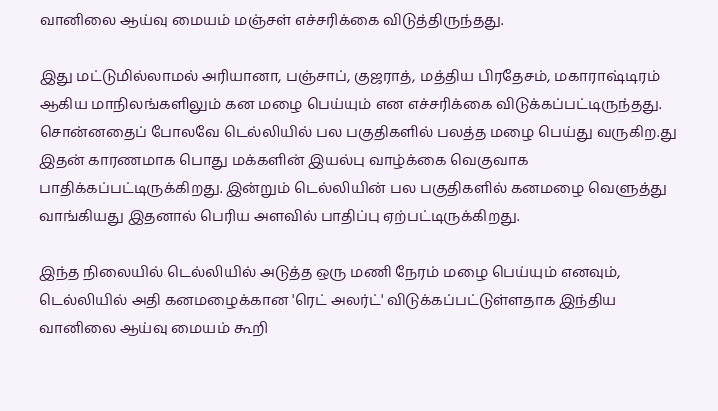வானிலை ஆய்வு மையம் மஞ்சள் எச்சரிக்கை விடுத்திருந்தது.

இது மட்டுமில்லாமல் அரியானா, பஞ்சாப், குஜராத், மத்திய பிரதேசம், மகாராஷ்டிரம் ஆகிய மாநிலங்களிலும் கன மழை பெய்யும் என எச்சரிக்கை விடுக்கப்பட்டிருந்தது. சொன்னதைப் போலவே டெல்லியில் பல பகுதிகளில் பலத்த மழை பெய்து வருகிற.து இதன் காரணமாக பொது மக்களின் இயல்பு வாழ்க்கை வெகுவாக பாதிக்கப்பட்டிருக்கிறது. இன்றும் டெல்லியின் பல பகுதிகளில் கனமழை வெளுத்து வாங்கியது இதனால் பெரிய அளவில் பாதிப்பு ஏற்பட்டிருக்கிறது.

இந்த நிலையில் டெல்லியில் அடுத்த ஒரு மணி நேரம் மழை பெய்யும் எனவும், டெல்லியில் அதி கனமழைக்கான 'ரெட் அலர்ட்' விடுக்கப்பட்டுள்ளதாக இந்திய வானிலை ஆய்வு மையம் கூறி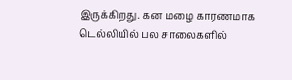இருக்கிறது. கன மழை காரணமாக டெல்லியில் பல சாலைகளில்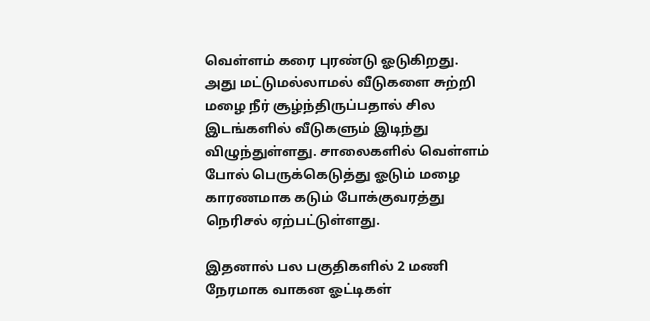வெள்ளம் கரை புரண்டு ஓடுகிறது. அது மட்டுமல்லாமல் வீடுகளை சுற்றி மழை நீர் சூழ்ந்திருப்பதால் சில இடங்களில் வீடுகளும் இடிந்து விழுந்துள்ளது. சாலைகளில் வெள்ளம் போல் பெருக்கெடுத்து ஓடும் மழை காரணமாக கடும் போக்குவரத்து நெரிசல் ஏற்பட்டுள்ளது.

இதனால் பல பகுதிகளில் 2 மணி நேரமாக வாகன ஓட்டிகள்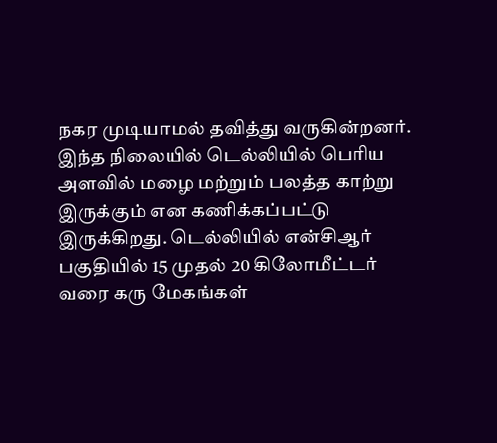நகர முடியாமல் தவித்து வருகின்றனர். இந்த நிலையில் டெல்லியில் பெரிய அளவில் மழை மற்றும் பலத்த காற்று இருக்கும் என கணிக்கப்பட்டு இருக்கிறது. டெல்லியில் என்சிஆர் பகுதியில் 15 முதல் 20 கிலோமீட்டர் வரை கரு மேகங்கள்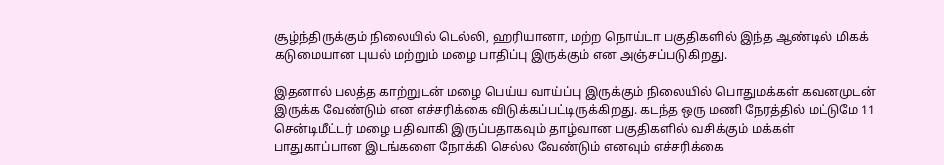சூழ்ந்திருக்கும் நிலையில் டெல்லி, ஹரியானா, மற்ற நொய்டா பகுதிகளில் இந்த ஆண்டில் மிகக் கடுமையான புயல் மற்றும் மழை பாதிப்பு இருக்கும் என அஞ்சப்படுகிறது.

இதனால் பலத்த காற்றுடன் மழை பெய்ய வாய்ப்பு இருக்கும் நிலையில் பொதுமக்கள் கவனமுடன் இருக்க வேண்டும் என எச்சரிக்கை விடுக்கப்பட்டிருக்கிறது. கடந்த ஒரு மணி நேரத்தில் மட்டுமே 11 சென்டிமீட்டர் மழை பதிவாகி இருப்பதாகவும் தாழ்வான பகுதிகளில் வசிக்கும் மக்கள் பாதுகாப்பான இடங்களை நோக்கி செல்ல வேண்டும் எனவும் எச்சரிக்கை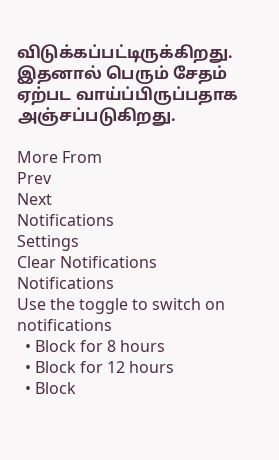விடுக்கப்பட்டிருக்கிறது. இதனால் பெரும் சேதம் ஏற்பட வாய்ப்பிருப்பதாக அஞ்சப்படுகிறது.

More From
Prev
Next
Notifications
Settings
Clear Notifications
Notifications
Use the toggle to switch on notifications
  • Block for 8 hours
  • Block for 12 hours
  • Block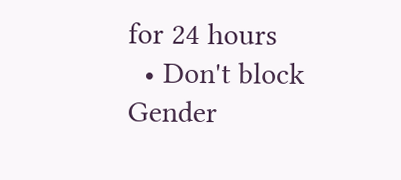for 24 hours
  • Don't block
Gender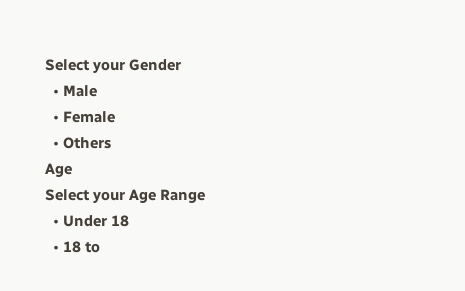Select your Gender
  • Male
  • Female
  • Others
Age
Select your Age Range
  • Under 18
  • 18 to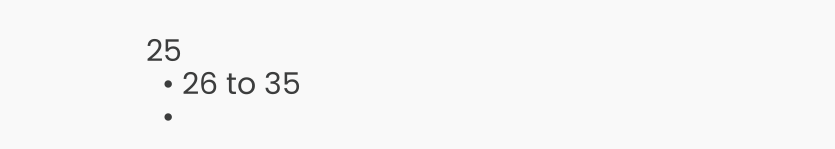25
  • 26 to 35
  •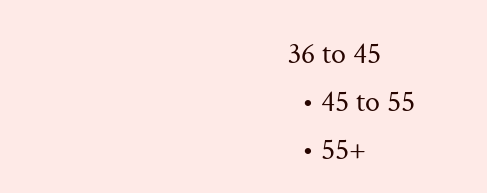36 to 45
  • 45 to 55
  • 55+